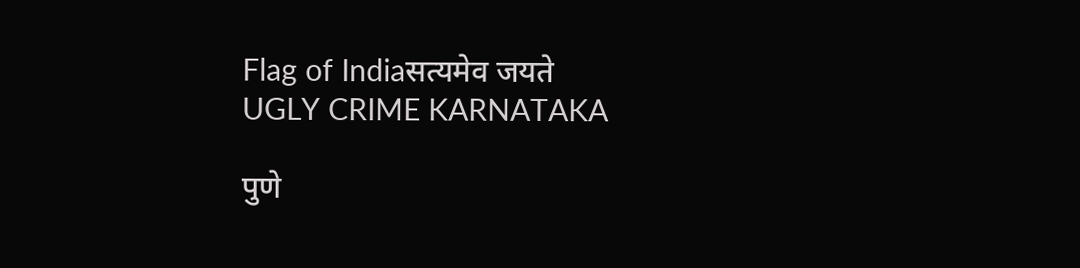Flag of Indiaसत्यमेव जयते
UGLY CRIME KARNATAKA

पुणे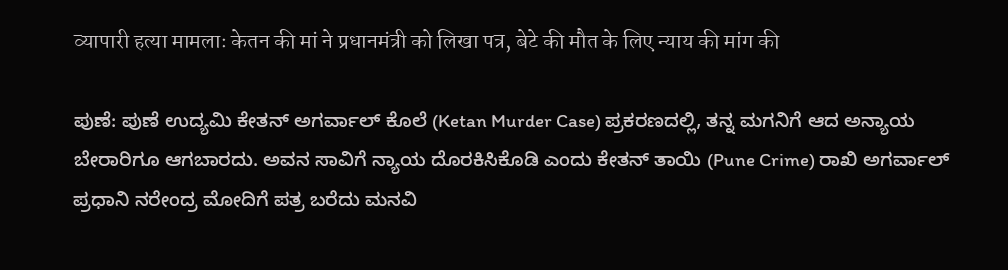व्यापारी हत्या मामलाः केतन की मां ने प्रधानमंत्री को लिखा पत्र, बेटे की मौत के लिए न्याय की मांग की

ಪುಣೆ: ಪುಣೆ ಉದ್ಯಮಿ ಕೇತನ್ ಅಗರ್ವಾಲ್ ಕೊಲೆ (Ketan Murder Case) ಪ್ರಕರಣದಲ್ಲಿ, ತನ್ನ ಮಗನಿಗೆ ಆದ ಅನ್ಯಾಯ ಬೇರಾರಿಗೂ ಆಗಬಾರದು. ಅವನ ಸಾವಿಗೆ ನ್ಯಾಯ ದೊರಕಿಸಿಕೊಡಿ ಎಂದು ಕೇತನ್ ತಾಯಿ (Pune Crime) ರಾಖಿ ಅಗರ್ವಾಲ್ ಪ್ರಧಾನಿ ನರೇಂದ್ರ ಮೋದಿಗೆ ಪತ್ರ ಬರೆದು ಮನವಿ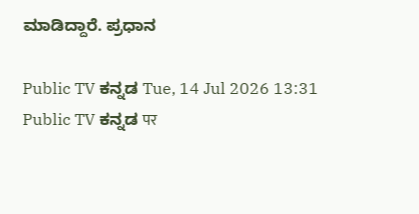ಮಾಡಿದ್ದಾರೆ. ಪ್ರಧಾನ

Public TV ಕನ್ನಡ Tue, 14 Jul 2026 13:31
Public TV ಕನ್ನಡ पर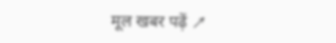मूल खबर पढ़ें ↗